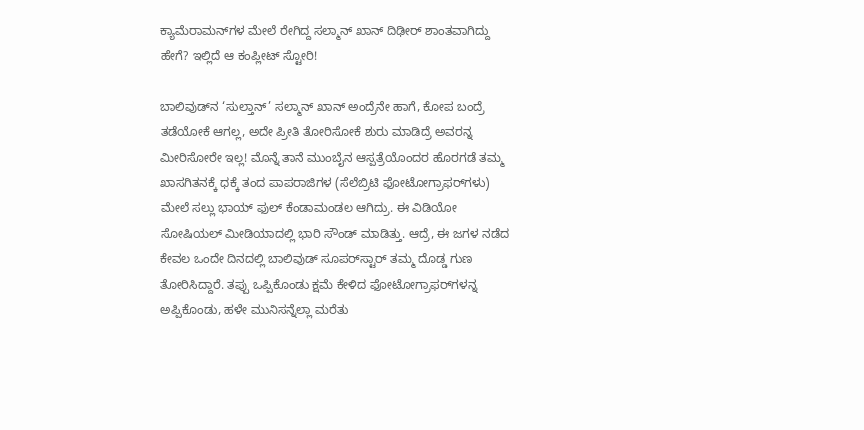ಕ್ಯಾಮೆರಾಮನ್‌ಗಳ ಮೇಲೆ ರೇಗಿದ್ದ ಸಲ್ಮಾನ್ ಖಾನ್ ದಿಢೀರ್ ಶಾಂತವಾಗಿದ್ದು ಹೇಗೆ? ಇಲ್ಲಿದೆ ಆ ಕಂಪ್ಲೀಟ್ ಸ್ಟೋರಿ!

ಬಾಲಿವುಡ್‌ನ ‘ಸುಲ್ತಾನ್’ ಸಲ್ಮಾನ್ ಖಾನ್ ಅಂದ್ರೆನೇ ಹಾಗೆ, ಕೋಪ ಬಂದ್ರೆ ತಡೆಯೋಕೆ ಆಗಲ್ಲ, ಅದೇ ಪ್ರೀತಿ ತೋರಿಸೋಕೆ ಶುರು ಮಾಡಿದ್ರೆ ಅವರನ್ನ ಮೀರಿಸೋರೇ ಇಲ್ಲ! ಮೊನ್ನೆ ತಾನೆ ಮುಂಬೈನ ಆಸ್ಪತ್ರೆಯೊಂದರ ಹೊರಗಡೆ ತಮ್ಮ ಖಾಸಗಿತನಕ್ಕೆ ಧಕ್ಕೆ ತಂದ ಪಾಪರಾಜಿಗಳ (ಸೆಲೆಬ್ರಿಟಿ ಫೋಟೋಗ್ರಾಫರ್‌ಗಳು) ಮೇಲೆ ಸಲ್ಲು ಭಾಯ್ ಫುಲ್ ಕೆಂಡಾಮಂಡಲ ಆಗಿದ್ರು. ಈ ವಿಡಿಯೋ ಸೋಷಿಯಲ್ ಮೀಡಿಯಾದಲ್ಲಿ ಭಾರಿ ಸೌಂಡ್ ಮಾಡಿತ್ತು. ಆದ್ರೆ, ಈ ಜಗಳ ನಡೆದ ಕೇವಲ ಒಂದೇ ದಿನದಲ್ಲಿ ಬಾಲಿವುಡ್ ಸೂಪರ್‌ಸ್ಟಾರ್ ತಮ್ಮ ದೊಡ್ಡ ಗುಣ ತೋರಿಸಿದ್ದಾರೆ. ತಪ್ಪು ಒಪ್ಪಿಕೊಂಡು ಕ್ಷಮೆ ಕೇಳಿದ ಫೋಟೋಗ್ರಾಫರ್‌ಗಳನ್ನ ಅಪ್ಪಿಕೊಂಡು, ಹಳೇ ಮುನಿಸನ್ನೆಲ್ಲಾ ಮರೆತು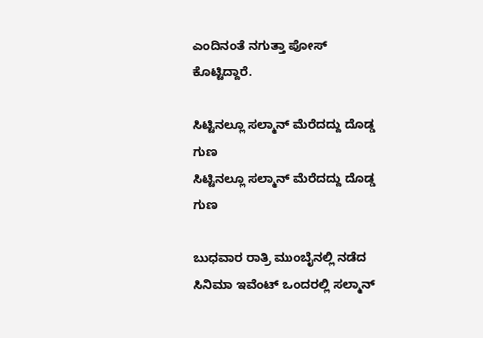ಎಂದಿನಂತೆ ನಗುತ್ತಾ ಪೋಸ್ ಕೊಟ್ಟಿದ್ದಾರೆ.

ಸಿಟ್ಟಿನಲ್ಲೂ ಸಲ್ಮಾನ್ ಮೆರೆದದ್ದು ದೊಡ್ಡ ಗುಣ
ಸಿಟ್ಟಿನಲ್ಲೂ ಸಲ್ಮಾನ್ ಮೆರೆದದ್ದು ದೊಡ್ಡ ಗುಣ

ಬುಧವಾರ ರಾತ್ರಿ ಮುಂಬೈನಲ್ಲಿ ನಡೆದ ಸಿನಿಮಾ ಇವೆಂಟ್ ಒಂದರಲ್ಲಿ ಸಲ್ಮಾನ್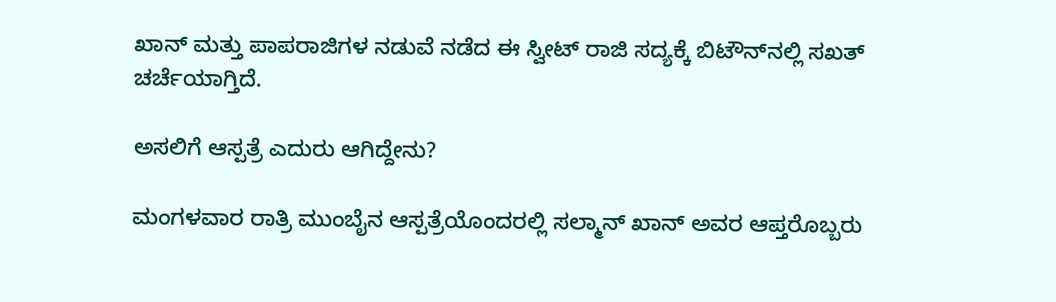ಖಾನ್ ಮತ್ತು ಪಾಪರಾಜಿಗಳ ನಡುವೆ ನಡೆದ ಈ ಸ್ವೀಟ್ ರಾಜಿ ಸದ್ಯಕ್ಕೆ ಬಿಟೌನ್‌ನಲ್ಲಿ ಸಖತ್ ಚರ್ಚೆಯಾಗ್ತಿದೆ.

ಅಸಲಿಗೆ ಆಸ್ಪತ್ರೆ ಎದುರು ಆಗಿದ್ದೇನು?

ಮಂಗಳವಾರ ರಾತ್ರಿ ಮುಂಬೈನ ಆಸ್ಪತ್ರೆಯೊಂದರಲ್ಲಿ ಸಲ್ಮಾನ್ ಖಾನ್ ಅವರ ಆಪ್ತರೊಬ್ಬರು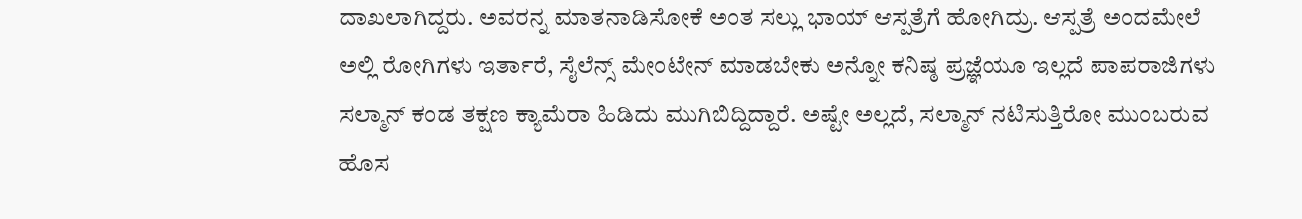ದಾಖಲಾಗಿದ್ದರು. ಅವರನ್ನ ಮಾತನಾಡಿಸೋಕೆ ಅಂತ ಸಲ್ಲು ಭಾಯ್ ಆಸ್ಪತ್ರೆಗೆ ಹೋಗಿದ್ರು. ಆಸ್ಪತ್ರೆ ಅಂದಮೇಲೆ ಅಲ್ಲಿ ರೋಗಿಗಳು ಇರ್ತಾರೆ, ಸೈಲೆನ್ಸ್ ಮೇಂಟೇನ್ ಮಾಡಬೇಕು ಅನ್ನೋ ಕನಿಷ್ಠ ಪ್ರಜ್ಞೆಯೂ ಇಲ್ಲದೆ ಪಾಪರಾಜಿಗಳು ಸಲ್ಮಾನ್ ಕಂಡ ತಕ್ಷಣ ಕ್ಯಾಮೆರಾ ಹಿಡಿದು ಮುಗಿಬಿದ್ದಿದ್ದಾರೆ. ಅಷ್ಟೇ ಅಲ್ಲದೆ, ಸಲ್ಮಾನ್ ನಟಿಸುತ್ತಿರೋ ಮುಂಬರುವ ಹೊಸ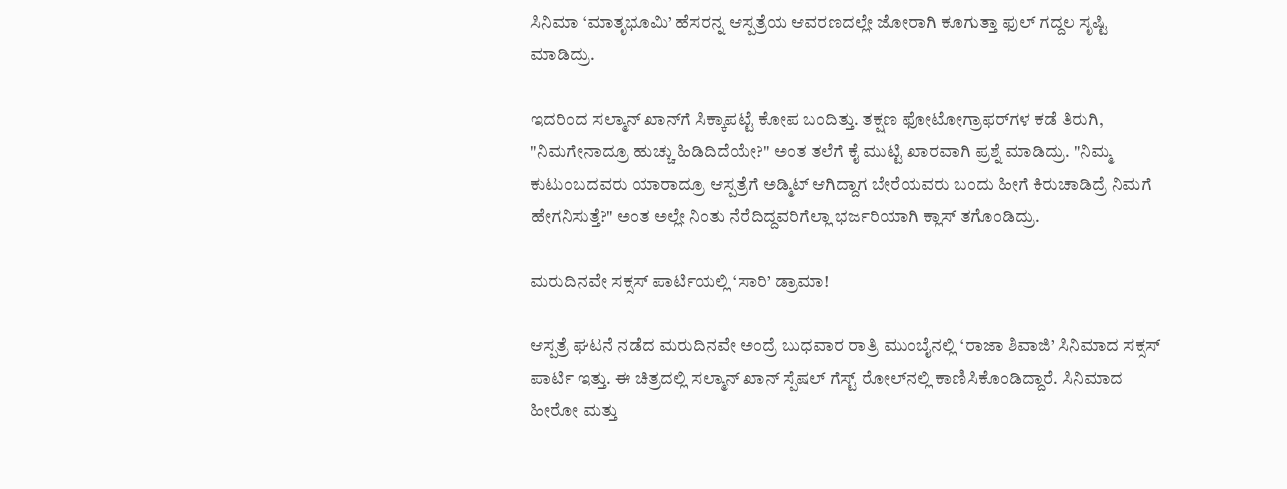ಸಿನಿಮಾ ‘ಮಾತೃಭೂಮಿ’ ಹೆಸರನ್ನ ಆಸ್ಪತ್ರೆಯ ಆವರಣದಲ್ಲೇ ಜೋರಾಗಿ ಕೂಗುತ್ತಾ ಫುಲ್ ಗದ್ದಲ ಸೃಷ್ಟಿ ಮಾಡಿದ್ರು.

ಇದರಿಂದ ಸಲ್ಮಾನ್ ಖಾನ್‌ಗೆ ಸಿಕ್ಕಾಪಟ್ಟೆ ಕೋಪ ಬಂದಿತ್ತು. ತಕ್ಷಣ ಫೋಟೋಗ್ರಾಫರ್‌ಗಳ ಕಡೆ ತಿರುಗಿ, "ನಿಮಗೇನಾದ್ರೂ ಹುಚ್ಚು ಹಿಡಿದಿದೆಯೇ?" ಅಂತ ತಲೆಗೆ ಕೈ ಮುಟ್ಟಿ ಖಾರವಾಗಿ ಪ್ರಶ್ನೆ ಮಾಡಿದ್ರು. "ನಿಮ್ಮ ಕುಟುಂಬದವರು ಯಾರಾದ್ರೂ ಆಸ್ಪತ್ರೆಗೆ ಅಡ್ಮಿಟ್ ಆಗಿದ್ದಾಗ ಬೇರೆಯವರು ಬಂದು ಹೀಗೆ ಕಿರುಚಾಡಿದ್ರೆ ನಿಮಗೆ ಹೇಗನಿಸುತ್ತೆ?" ಅಂತ ಅಲ್ಲೇ ನಿಂತು ನೆರೆದಿದ್ದವರಿಗೆಲ್ಲಾ ಭರ್ಜರಿಯಾಗಿ ಕ್ಲಾಸ್ ತಗೊಂಡಿದ್ರು.

ಮರುದಿನವೇ ಸಕ್ಸಸ್ ಪಾರ್ಟಿಯಲ್ಲಿ ‘ಸಾರಿ’ ಡ್ರಾಮಾ!

ಆಸ್ಪತ್ರೆ ಘಟನೆ ನಡೆದ ಮರುದಿನವೇ ಅಂದ್ರೆ ಬುಧವಾರ ರಾತ್ರಿ ಮುಂಬೈನಲ್ಲಿ ‘ರಾಜಾ ಶಿವಾಜಿ’ ಸಿನಿಮಾದ ಸಕ್ಸಸ್ ಪಾರ್ಟಿ ಇತ್ತು. ಈ ಚಿತ್ರದಲ್ಲಿ ಸಲ್ಮಾನ್ ಖಾನ್ ಸ್ಪೆಷಲ್ ಗೆಸ್ಟ್ ರೋಲ್‌ನಲ್ಲಿ ಕಾಣಿಸಿಕೊಂಡಿದ್ದಾರೆ. ಸಿನಿಮಾದ ಹೀರೋ ಮತ್ತು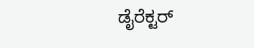ಡೈರೆಕ್ಟರ್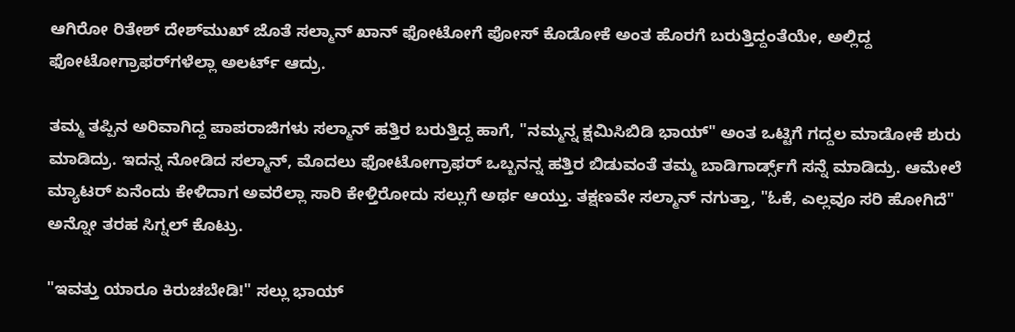ಆಗಿರೋ ರಿತೇಶ್ ದೇಶ್‌ಮುಖ್ ಜೊತೆ ಸಲ್ಮಾನ್ ಖಾನ್ ಫೋಟೋಗೆ ಪೋಸ್ ಕೊಡೋಕೆ ಅಂತ ಹೊರಗೆ ಬರುತ್ತಿದ್ದಂತೆಯೇ, ಅಲ್ಲಿದ್ದ ಫೋಟೋಗ್ರಾಫರ್‌ಗಳೆಲ್ಲಾ ಅಲರ್ಟ್ ಆದ್ರು.

ತಮ್ಮ ತಪ್ಪಿನ ಅರಿವಾಗಿದ್ದ ಪಾಪರಾಜಿಗಳು ಸಲ್ಮಾನ್ ಹತ್ತಿರ ಬರುತ್ತಿದ್ದ ಹಾಗೆ, "ನಮ್ಮನ್ನ ಕ್ಷಮಿಸಿಬಿಡಿ ಭಾಯ್" ಅಂತ ಒಟ್ಟಿಗೆ ಗದ್ದಲ ಮಾಡೋಕೆ ಶುರು ಮಾಡಿದ್ರು. ಇದನ್ನ ನೋಡಿದ ಸಲ್ಮಾನ್, ಮೊದಲು ಫೋಟೋಗ್ರಾಫರ್ ಒಬ್ಬನನ್ನ ಹತ್ತಿರ ಬಿಡುವಂತೆ ತಮ್ಮ ಬಾಡಿಗಾರ್ಡ್ಸ್‌ಗೆ ಸನ್ನೆ ಮಾಡಿದ್ರು. ಆಮೇಲೆ ಮ್ಯಾಟರ್ ಏನೆಂದು ಕೇಳಿದಾಗ ಅವರೆಲ್ಲಾ ಸಾರಿ ಕೇಳ್ತಿರೋದು ಸಲ್ಲುಗೆ ಅರ್ಥ ಆಯ್ತು. ತಕ್ಷಣವೇ ಸಲ್ಮಾನ್ ನಗುತ್ತಾ, "ಓಕೆ, ಎಲ್ಲವೂ ಸರಿ ಹೋಗಿದೆ" ಅನ್ನೋ ತರಹ ಸಿಗ್ನಲ್ ಕೊಟ್ರು.

"ಇವತ್ತು ಯಾರೂ ಕಿರುಚಬೇಡಿ!" ಸಲ್ಲು ಭಾಯ್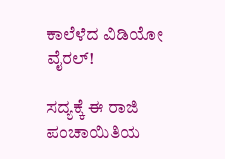ಕಾಲೆಳೆದ ವಿಡಿಯೋ ವೈರಲ್!

ಸದ್ಯಕ್ಕೆ ಈ ರಾಜಿ ಪಂಚಾಯಿತಿಯ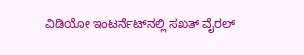ವಿಡಿಯೋ ಇಂಟರ್ನೆಟ್‌ನಲ್ಲಿ ಸಖತ್ ವೈರಲ್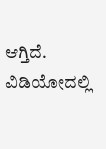ಆಗ್ತಿದೆ. ವಿಡಿಯೋದಲ್ಲಿ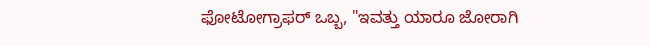ಫೋಟೋಗ್ರಾಫರ್ ಒಬ್ಬ, "ಇವತ್ತು ಯಾರೂ ಜೋರಾಗಿ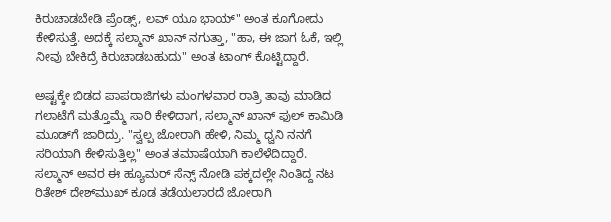ಕಿರುಚಾಡಬೇಡಿ ಪ್ರೆಂಡ್ಸ್, ಲವ್ ಯೂ ಭಾಯ್" ಅಂತ ಕೂಗೋದು ಕೇಳಿಸುತ್ತೆ. ಅದಕ್ಕೆ ಸಲ್ಮಾನ್ ಖಾನ್ ನಗುತ್ತಾ, "ಹಾ, ಈ ಜಾಗ ಓಕೆ, ಇಲ್ಲಿ ನೀವು ಬೇಕಿದ್ರೆ ಕಿರುಚಾಡಬಹುದು" ಅಂತ ಟಾಂಗ್ ಕೊಟ್ಟಿದ್ದಾರೆ.

ಅಷ್ಟಕ್ಕೇ ಬಿಡದ ಪಾಪರಾಜಿಗಳು ಮಂಗಳವಾರ ರಾತ್ರಿ ತಾವು ಮಾಡಿದ ಗಲಾಟೆಗೆ ಮತ್ತೊಮ್ಮೆ ಸಾರಿ ಕೇಳಿದಾಗ, ಸಲ್ಮಾನ್ ಖಾನ್ ಫುಲ್ ಕಾಮಿಡಿ ಮೂಡ್‌ಗೆ ಜಾರಿದ್ರು. "ಸ್ವಲ್ಪ ಜೋರಾಗಿ ಹೇಳಿ, ನಿಮ್ಮ ಧ್ವನಿ ನನಗೆ ಸರಿಯಾಗಿ ಕೇಳಿಸುತ್ತಿಲ್ಲ" ಅಂತ ತಮಾಷೆಯಾಗಿ ಕಾಲೆಳೆದಿದ್ದಾರೆ. ಸಲ್ಮಾನ್ ಅವರ ಈ ಹ್ಯೂಮರ್ ಸೆನ್ಸ್ ನೋಡಿ ಪಕ್ಕದಲ್ಲೇ ನಿಂತಿದ್ದ ನಟ ರಿತೇಶ್ ದೇಶ್‌ಮುಖ್ ಕೂಡ ತಡೆಯಲಾರದೆ ಜೋರಾಗಿ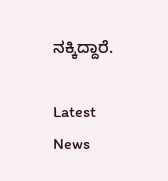ನಕ್ಕಿದ್ದಾರೆ.

Latest News